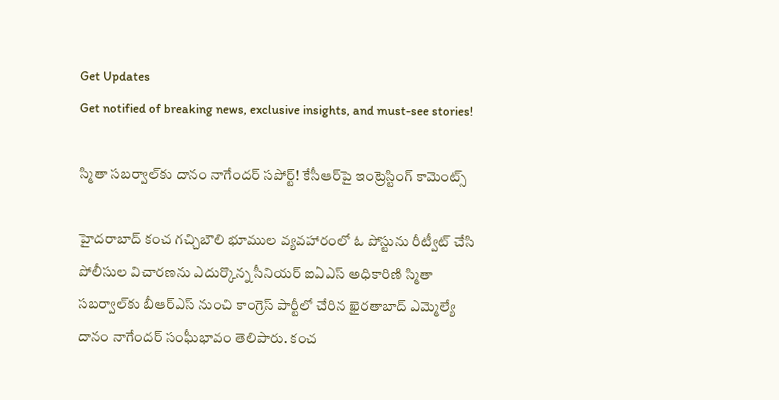Get Updates
Get notified of breaking news, exclusive insights, and must-see stories!

స్మితా సబర్వాల్‌కు దానం నాగేందర్ సపోర్ట్! కేసీఆర్‌పై ఇంట్రెస్టింగ్ కామెంట్స్

హైదరాబాద్ కంచ గచ్చిబౌలి భూముల వ్యవహారంలో ఓ పోస్టును రీట్వీట్ చేసి పోలీసుల విచారణను ఎదుర్కొన్న సీనియర్ ఐఏఎస్ అధికారిణి స్మితా సబర్వాల్‌కు బీఆర్ఎస్ నుంచి కాంగ్రెస్ పార్టీలో చేరిన ఖైరతాబాద్ ఎమ్మెల్యే దానం నాగేందర్ సంఘీభావం తెలిపారు. కంచ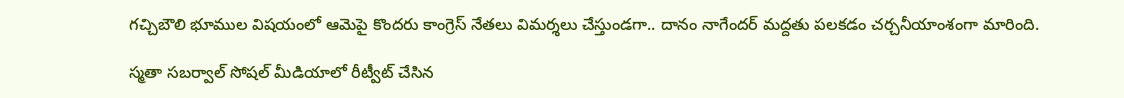గచ్చిబౌలి భూముల విషయంలో ఆమెపై కొందరు కాంగ్రెస్ నేతలు విమర్శలు చేస్తుండగా.. దానం నాగేందర్ మద్దతు పలకడం చర్చనీయాంశంగా మారింది.

స్మతా సబర్వాల్ సోషల్ మీడియాలో రీట్వీట్ చేసిన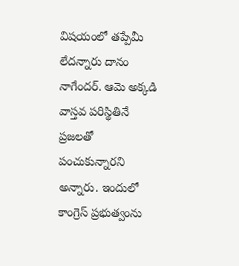విషయంలో తప్పేమీ లేదన్నారు దానం నాగేందర్. ఆమె అక్కడి వాస్తవ పరిస్థితినే ప్రజలతో పంచుకున్నారని అన్నారు. ఇందులో కాంగ్రెస్ ప్రభుత్వంను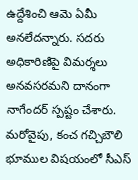ఉద్దేశించి ఆమె ఏమీ అనలేదన్నారు. సదరు అధికారిణిపై విమర్శలు అనవసరమని దానంగా నాగేందర్ స్పష్టం చేశారు. మరోవైపు, కంచ గచ్చిబౌలి భూముల విషయంలో సీఎస్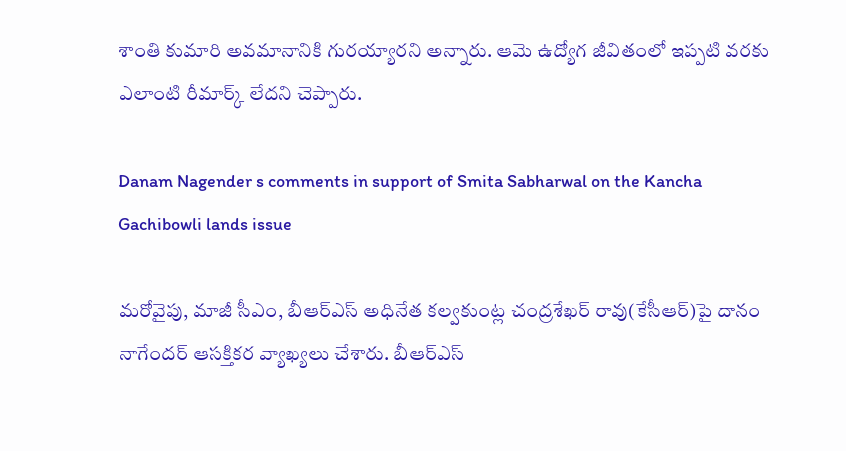శాంతి కుమారి అవమానానికి గురయ్యారని అన్నారు. ఆమె ఉద్యోగ జీవితంలో ఇప్పటి వరకు ఎలాంటి రీమార్క్ లేదని చెప్పారు.

Danam Nagender s comments in support of Smita Sabharwal on the Kancha Gachibowli lands issue

మరోవైపు, మాజీ సీఎం, బీఆర్ఎస్ అధినేత కల్వకుంట్ల చంద్రశేఖర్ రావు(కేసీఆర్)పై దానం నాగేందర్ ఆసక్తికర వ్యాఖ్యలు చేశారు. బీఆర్ఎస్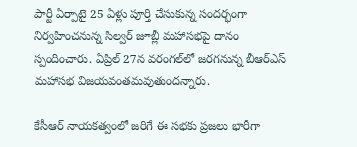పార్టీ ఏర్పాటై 25 ఏళ్లు పూర్తి చేసుకున్న సందర్భంగా నిర్వహించనున్న సిల్వర్ జూబ్లీ మహాసభపై దానం స్పందించారు. ఏప్రిల్ 27న వరంగల్‌లో జరగనున్న బీఆర్ఎస్ మహాసభ విజయవంతమవుతుందన్నారు.

కేసీఆర్ నాయకత్వంలో జరిగే ఈ సభకు ప్రజలు భారీగా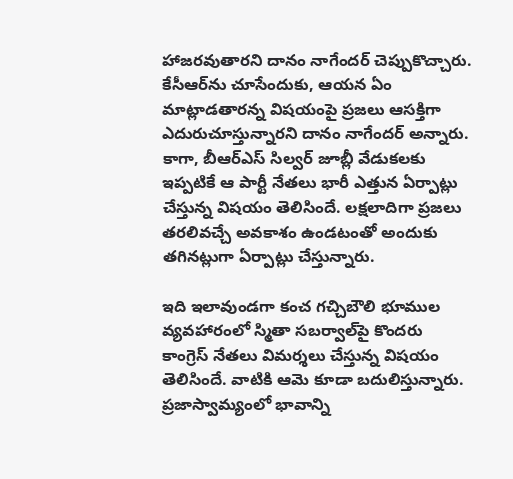హాజరవుతారని దానం నాగేందర్ చెప్పుకొచ్చారు. కేసీఆర్‌ను చూసేందుకు, ఆయన ఏం మాట్లాడతారన్న విషయంపై ప్రజలు ఆసక్తిగా ఎదురుచూస్తున్నారని దానం నాగేందర్ అన్నారు. కాగా, బీఆర్ఎస్ సిల్వర్ జూబ్లీ వేడుకలకు ఇప్పటికే ఆ పార్టీ నేతలు భారీ ఎత్తున ఏర్పాట్లు చేస్తున్న విషయం తెలిసిందే. లక్షలాదిగా ప్రజలు తరలివచ్చే అవకాశం ఉండటంతో అందుకు తగినట్లుగా ఏర్పాట్లు చేస్తున్నారు.

ఇది ఇలావుండగా కంచ గచ్చిబౌలి భూముల వ్యవహారంలో స్మితా సబర్వాల్‌పై కొందరు కాంగ్రెస్ నేతలు విమర్శలు చేస్తున్న విషయం తెలిసిందే. వాటికి ఆమె కూడా బదులిస్తున్నారు. ప్రజాస్వామ్యంలో భావాన్ని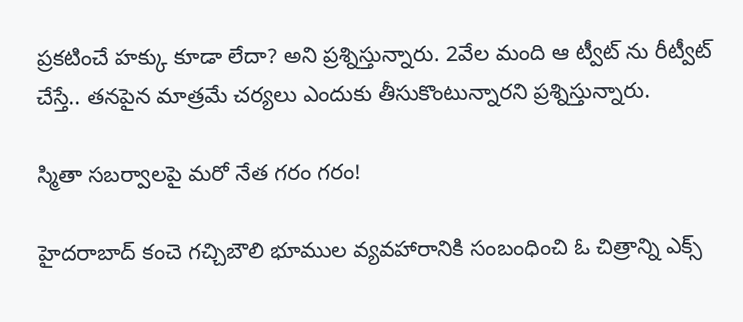ప్రకటించే హక్కు కూడా లేదా? అని ప్రశ్నిస్తున్నారు. 2వేల మంది ఆ ట్వీట్ ను రీట్వీట్ చేస్తే.. తనపైన మాత్రమే చర్యలు ఎందుకు తీసుకొంటున్నారని ప్రశ్నిస్తున్నారు.

స్మితా సబర్వాలపై మరో నేత గరం గరం!

హైదరాబాద్ కంచె గచ్చిబౌలి భూముల వ్యవహారానికి సంబంధించి ఓ చిత్రాన్ని ఎక్స్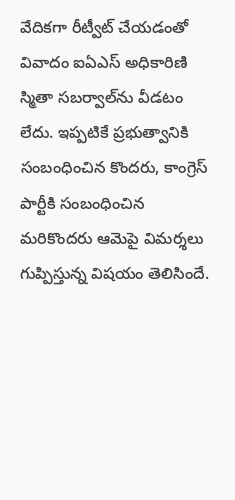వేదికగా రీట్వీట్ చేయడంతో వివాదం ఐఏఎస్ అధికారిణి స్మితా సబర్వాల్‌ను వీడటం లేదు. ఇప్పటికే ప్రభుత్వానికి సంబంధించిన కొందరు, కాంగ్రెస్ పార్టీకి సంబంధించిన మరికొందరు ఆమెపై విమర్శలు గుప్పిస్తున్న విషయం తెలిసిందే.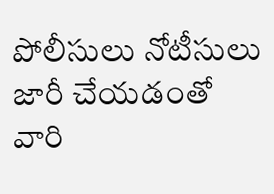పోలీసులు నోటీసులు జారీ చేయడంతో వారి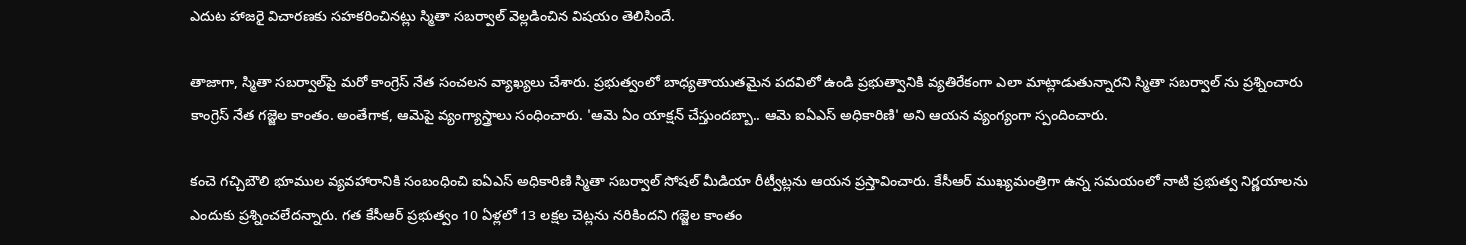ఎదుట హాజరై విచారణకు సహకరించినట్లు స్మితా సబర్వాల్ వెల్లడించిన విషయం తెలిసిందే.

తాజాగా, స్మితా సబర్వాల్‌పై మరో కాంగ్రెస్ నేత సంచలన వ్యాఖ్యలు చేశారు. ప్రభుత్వంలో బాధ్యతాయుతమైన పదవిలో ఉండి ప్రభుత్వానికి వ్యతిరేకంగా ఎలా మాట్లాడుతున్నారని స్మితా సబర్వాల్ ను ప్రశ్నించారు కాంగ్రెస్ నేత గజ్జెల కాంతం. అంతేగాక, ఆమెపై వ్యంగ్యాస్త్రాలు సంధించారు. 'ఆమె ఏం యాక్షన్ చేస్తుందబ్బా.. ఆమె ఐఏఎస్ అధికారిణి' అని ఆయన వ్యంగ్యంగా స్పందించారు.

కంచె గచ్చిబౌలి భూముల వ్యవహారానికి సంబంధించి ఐఏఎస్ అధికారిణి స్మితా సబర్వాల్ సోషల్ మీడియా రీట్వీట్లను ఆయన ప్రస్తావించారు. కేసీఆర్ ముఖ్యమంత్రిగా ఉన్న సమయంలో నాటి ప్రభుత్వ నిర్ణయాలను ఎందుకు ప్రశ్నించలేదన్నారు. గత కేసీఆర్ ప్రభుత్వం 10 ఏళ్లలో 13 లక్షల చెట్లను నరికిందని గజ్జెల కాంతం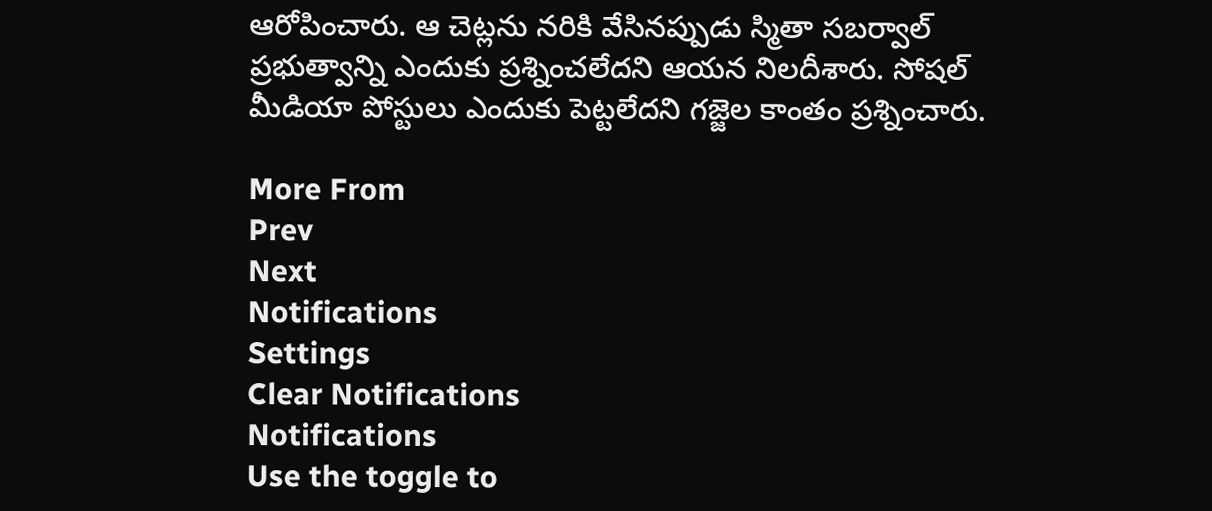ఆరోపించారు. ఆ చెట్లను నరికి వేసినప్పుడు స్మితా సబర్వాల్ ప్రభుత్వాన్ని ఎందుకు ప్రశ్నించలేదని ఆయన నిలదీశారు. సోషల్ మీడియా పోస్టులు ఎందుకు పెట్టలేదని గజ్జెల కాంతం ప్రశ్నించారు.

More From
Prev
Next
Notifications
Settings
Clear Notifications
Notifications
Use the toggle to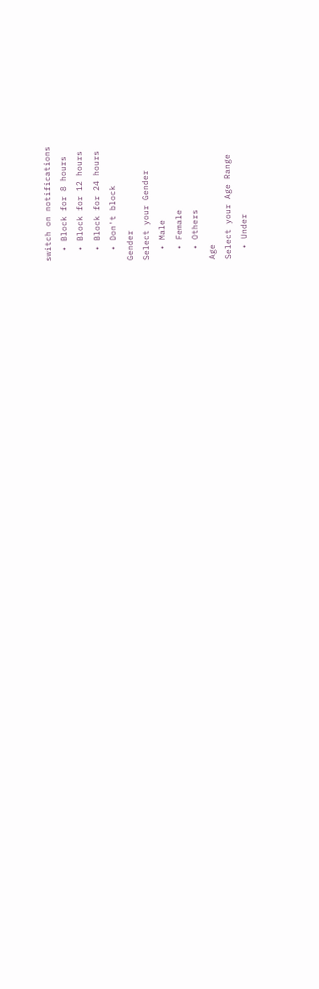switch on notifications
  • Block for 8 hours
  • Block for 12 hours
  • Block for 24 hours
  • Don't block
Gender
Select your Gender
  • Male
  • Female
  • Others
Age
Select your Age Range
  • Under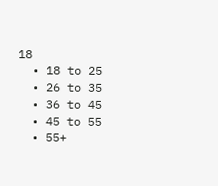18
  • 18 to 25
  • 26 to 35
  • 36 to 45
  • 45 to 55
  • 55+